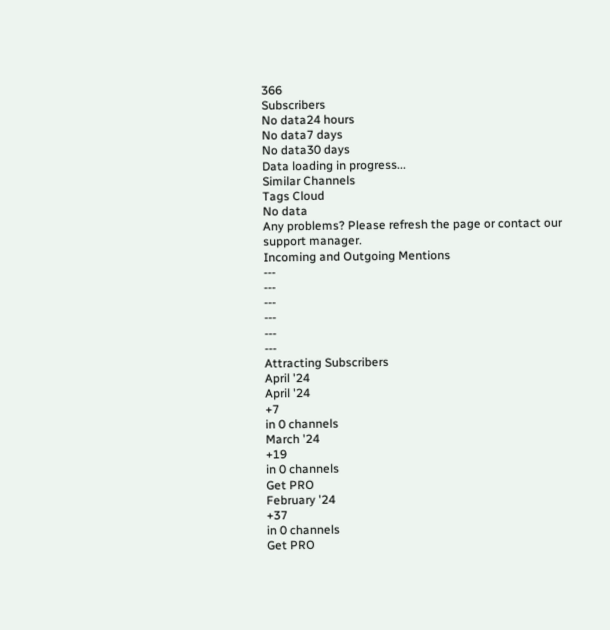366
Subscribers
No data24 hours
No data7 days
No data30 days
Data loading in progress...
Similar Channels
Tags Cloud
No data
Any problems? Please refresh the page or contact our support manager.
Incoming and Outgoing Mentions
---
---
---
---
---
---
Attracting Subscribers
April '24
April '24
+7
in 0 channels
March '24
+19
in 0 channels
Get PRO
February '24
+37
in 0 channels
Get PRO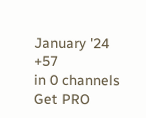January '24
+57
in 0 channels
Get PRO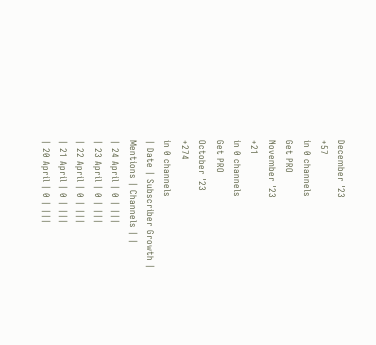December '23
+57
in 0 channels
Get PRO
November '23
+21
in 0 channels
Get PRO
October '23
+274
in 0 channels
| Date | Subscriber Growth | Mentions | Channels | |
| 24 April | 0 | |||
| 23 April | 0 | |||
| 22 April | 0 | |||
| 21 April | 0 | |||
| 20 April | 0 | |||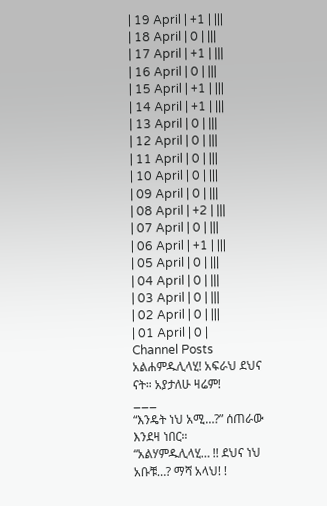| 19 April | +1 | |||
| 18 April | 0 | |||
| 17 April | +1 | |||
| 16 April | 0 | |||
| 15 April | +1 | |||
| 14 April | +1 | |||
| 13 April | 0 | |||
| 12 April | 0 | |||
| 11 April | 0 | |||
| 10 April | 0 | |||
| 09 April | 0 | |||
| 08 April | +2 | |||
| 07 April | 0 | |||
| 06 April | +1 | |||
| 05 April | 0 | |||
| 04 April | 0 | |||
| 03 April | 0 | |||
| 02 April | 0 | |||
| 01 April | 0 |
Channel Posts
አልሐምዱሊላሂ! አፍራህ ደህና ናት። አያታለሁ ዛሬም!
___
“እንዴት ነህ አሚ…?” ሰጠራው እንደዛ ነበር።
“አልሃምዱሊላሂ… !! ደህና ነህ አቡቹ…? ማሻ አላህ! !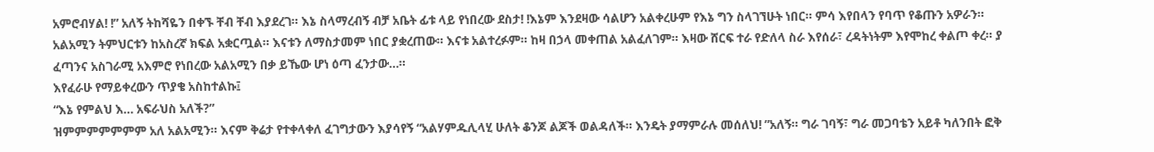አምሮብሃል! !” አለኝ ትከሻዬን በቀኙ ቸብ ቸብ እያደረገ። እኔ ስላማረብኝ ብቻ አቤት ፊቱ ላይ የነበረው ደስታ! !እኔም እንደዛው ሳልሆን አልቀረሁም የእኔ ግን ስላገኘሁት ነበር። ምሳ እየበላን የባጥ የቆጡን አዎራን።
አልአሚን ትምህርቱን ከአስረኛ ክፍል አቋርጧል። እናቱን ለማስታመም ነበር ያቋረጠው። እናቱ አልተረፉም። ከዛ በኃላ መቀጠል አልፈለገም። እዛው ሸርፍ ተራ የድለላ ስራ እየሰራ፣ ረዳትነትም እየሞከረ ቀልጦ ቀረ። ያ ፈጣንና አስገራሚ አእምሮ የነበረው አልአሚን በቃ ይኼው ሆነ ዕጣ ፈንታው…።
እየፈራሁ የማይቀረውን ጥያቄ አስከተልኩ፤
“እኔ የምልህ እ… አፍራህስ አለች?”
ዝምምምምምምም አለ አልአሚን። እናም ቅሬታ የተቀላቀለ ፈገግታውን እያሳየኝ “አልሃምዱሊላሂ ሁለት ቆንጆ ልጆች ወልዳለች። እንዴት ያማምራሉ መሰለህ! ”አለኝ። ግራ ገባኝ፣ ግራ መጋባቴን አይቶ ካለንበት ፎቅ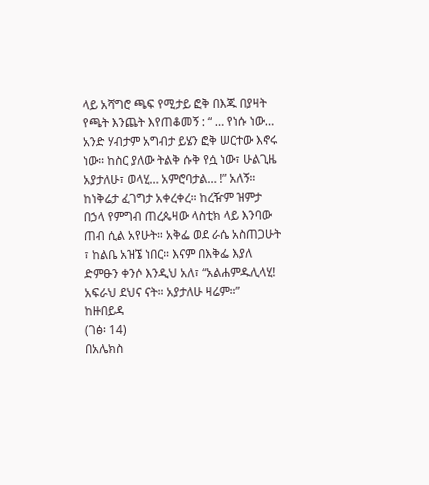ላይ አሻግሮ ጫፍ የሚታይ ፎቅ በእጁ በያዛት የጫት እንጨት እየጠቆመኝ : “ … የነሱ ነው… አንድ ሃብታም አግብታ ይሄን ፎቅ ሠርተው እኖሩ ነው። ከስር ያለው ትልቅ ሱቅ የሷ ነው፣ ሁልጊዜ አያታለሁ፣ ወላሂ… አምሮባታል… !” አለኝ።
ከነቅሬታ ፈገግታ አቀረቀረ። ከረዥም ዝምታ በኃላ የምግብ ጠረጴዛው ላስቲክ ላይ እንባው ጠብ ሲል አየሁት። አቅፌ ወደ ራሴ አስጠጋሁት ፣ ከልቤ አዝኜ ነበር። እናም በእቅፌ እያለ ድምፁን ቀንሶ እንዲህ አለ፣ “አልሐምዱሊላሂ! አፍራህ ደህና ናት። አያታለሁ ዛሬም።”
ከዙበይዳ
(ገፅ፡ 14)
በአሌክስ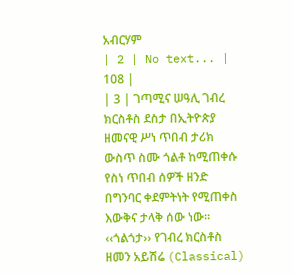አብርሃም
| 2 | No text... | 108 |
| 3 | ገጣሚና ሠዓሊ ገብረ ክርስቶስ ደስታ በኢትዮጵያ ዘመናዊ ሥነ ጥበብ ታሪክ ውስጥ ስሙ ጎልቶ ከሚጠቀሱ የስነ ጥበብ ሰዎች ዘንድ በግንባር ቀደምትነት የሚጠቀስ እውቅና ታላቅ ሰው ነው፡፡
‹‹ጎልጎታ›› የገብረ ክርስቶስ ዘመን አይሽሬ (Classical)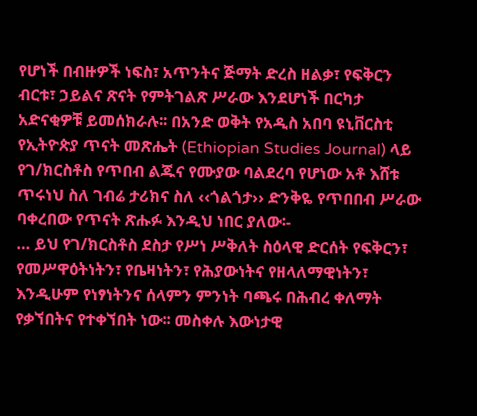የሆነች በብዙዎች ነፍስ፣ አጥንትና ጅማት ድረስ ዘልቃ፣ የፍቅርን ብርቱ፣ ኃይልና ጽናት የምትገልጽ ሥራው እንደሆነች በርካታ አድናቂዎቹ ይመሰክራሉ፡፡ በአንድ ወቅት የአዲስ አበባ ዩኒቨርስቲ የኢትዮጵያ ጥናት መጽሔት (Ethiopian Studies Journal) ላይ የገ/ክርስቶስ የጥበብ ልጁና የሙያው ባልደረባ የሆነው አቶ እሸቱ ጥሩነህ ስለ ገብሬ ታሪክና ስለ ‹‹ጎልጎታ›› ድንቅዬ የጥበበብ ሥራው ባቀረበው የጥናት ጽሑፉ እንዲህ ነበር ያለው፡-
… ይህ የገ/ክርስቶስ ደስታ የሥነ ሥቅለት ስዕላዊ ድርሰት የፍቅርን፣ የመሥዋዕትነትን፣ የቤዛነትን፣ የሕያውነትና የዘላለማዊነትን፣ እንዲሁም የነፃነትንና ሰላምን ምንነት ባጫሩ በሕብረ ቀለማት የቃኘበትና የተቀኘበት ነው፡፡ መስቀሉ እውነታዊ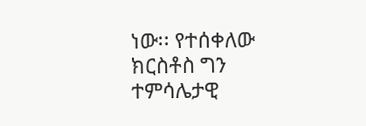ነው፡፡ የተሰቀለው ክርስቶስ ግን ተምሳሌታዊ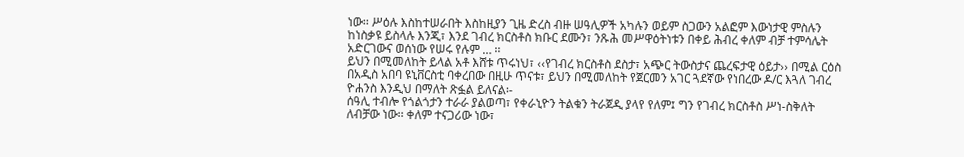ነው፡፡ ሥዕሉ እስከተሠራበት እስከዚያን ጊዜ ድረስ ብዙ ሠዓሊዎች አካሉን ወይም ስጋውን አልፎም እውነታዊ ምስሉን ከነስቃዩ ይስላሉ እንጂ፣ እንደ ገብረ ክርስቶስ ክቡር ደሙን፣ ንጹሕ መሥዋዕትነቱን በቀይ ሕብረ ቀለም ብቻ ተምሳሌት አድርገውና ወሰነው የሠሩ የሉም … ፡፡
ይህን በሚመለከት ይላል አቶ እሸቱ ጥሩነህ፣ ‹‹የገብረ ክርስቶስ ደስታ፣ አጭር ትውስታና ጨረፍታዊ ዕይታ›› በሚል ርዕስ በአዲስ አበባ ዩኒቨርስቲ ባቀረበው በዚሁ ጥናቱ፣ ይህን በሚመለከት የጀርመን አገር ጓደኛው የነበረው ዶ/ር እጓለ ገብረ ዮሐንስ እንዲህ በማለት ጽፏል ይለናል፡-
ሰዓሊ ተብሎ የጎልጎታን ተራራ ያልወጣ፣ የቀራኒዮን ትልቁን ትራጀዲ ያላየ የለም፤ ግን የገብረ ክርስቶስ ሥነ-ስቅለት ለብቻው ነው፡፡ ቀለም ተናጋሪው ነው፣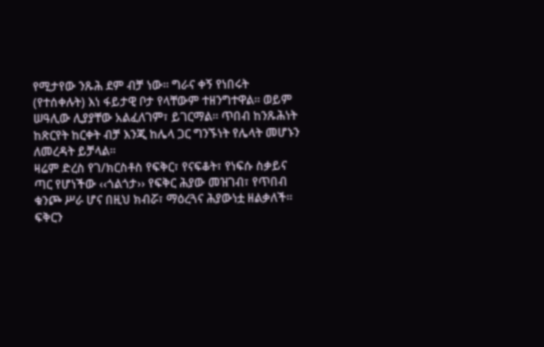የሚታየው ንጹሕ ደም ብቻ ነው፡፡ ግራና ቀኝ የነበሩት (የተሰቀሉት) እነ ፋይታዊ ቦታ የላቸውም ተዘንግተዋል፡፡ ወይም ሠዓሊው ሊያያቸው አልፈለገም፣ ይገርማል፡፡ ጥበብ ከንጹሕነት ከጽርየት ከርቀት ብቻ እንጂ ከሌላ ጋር ግንኙነት የሌላት መሆኑን ለመረዳት ይቻላል፡፡
ዛሬም ድረስ የገ/ክርስቶስ የፍቅር፣ የናፍቆት፣ የነፍሱ ስቃይና ጣር የሆነችው ‹‹ጎልጎታ›› የፍቅር ሕያው መዝገብ፣ የጥበብ ቁንጮ ሥራ ሆና በዚህ ክብሯ፣ ማዕረጓና ሕያውነቷ ዘልቃለች፡፡ ፍቅርን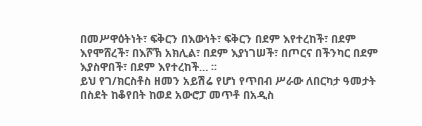በመሥዋዕትነት፣ ፍቅርን በእውነት፣ ፍቅርን በደም እየተረከች፣ በደም እየሞሸረች፣ በእሾኽ አክሊል፣ በደም እያነገሠች፣ በጦርና በችንካር በደም እያስዋበች፣ በደም እየተረከች… ፡፡
ይህ የገ/ክርስቶስ ዘመን አይሽሬ የሆነ የጥበብ ሥራው ለበርካታ ዓመታት በስደት ከቆየበት ከወደ አውሮፓ መጥቶ በአዲስ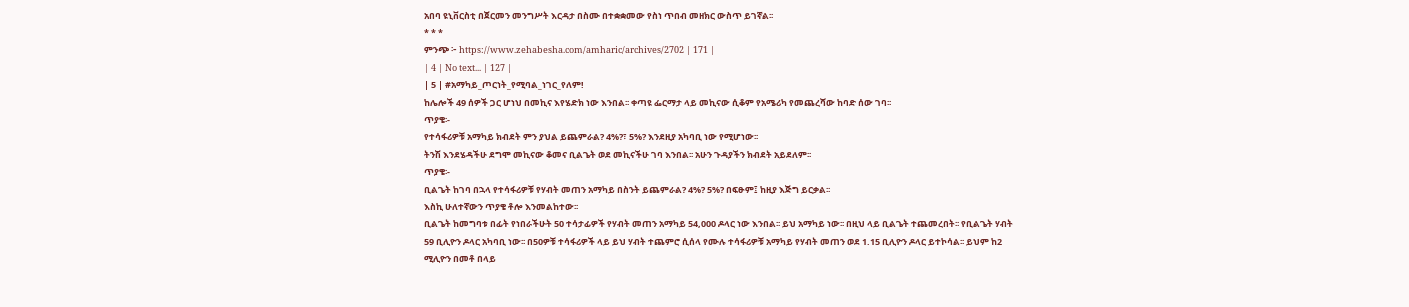አበባ ዩኒቨርስቲ በጀርመን መንግሥት እርዳታ በስሙ በተቋቋመው የስነ ጥበብ መዘክር ውስጥ ይገኛል፡፡
* * *
ምንጭ ፦ https://www.zehabesha.com/amharic/archives/2702 | 171 |
| 4 | No text... | 127 |
| 5 | #አማካይ_ጦርነት_የሚባል_ነገር_የለም!
ከሌሎች 49 ሰዎች ጋር ሆነህ በመኪና እየሄድክ ነው እንበል፡፡ ቀጣዩ ፌርማታ ላይ መኪናው ሲቆም የአሜሪካ የመጨረሻው ከባድ ሰው ገባ፡፡
ጥያቄ፡-
የተሳፋሪዎቹ አማካይ ክብደት ምን ያህል ይጨምራል? 4%?፣ 5%? እንደዚያ አካባቢ ነው የሚሆነው፡፡
ትንሽ እንደሄዳችሁ ደግሞ መኪናው ቆመና ቢልጌት ወደ መኪናችሁ ገባ እንበል፡፡ አሁን ጉዳያችን ክብደት አይደለም፡፡
ጥያቄ፡-
ቢልጌት ከገባ በኋላ የተሳፋሪዎቹ የሃብት መጠን አማካይ በስንት ይጨምራል? 4%? 5%? በፍፁም፤ ከዚያ እጅግ ይርቃል፡፡
እስኪ ሁለተኛውን ጥያቄ ቶሎ እንመልከተው፡፡
ቢልጌት ከመግባቱ በፊት የነበራችሁት 50 ተሳታፊዎች የሃብት መጠን አማካይ 54,000 ዶላር ነው እንበል፡፡ ይህ አማካይ ነው፡፡ በዚህ ላይ ቢልጌት ተጨመረበት፡፡ የቢልጌት ሃብት 59 ቢሊዮን ዶላር አካባቢ ነው፡፡ በ50ዎቹ ተሳፋሪዎች ላይ ይህ ሃብት ተጨምሮ ሲሰላ የሙሉ ተሳፋሪዎቹ አማካይ የሃብት መጠን ወደ 1.15 ቢሊዮን ዶላር ይተኮሳል፡፡ ይህም ከ2 ሚሊዮን በመቶ በላይ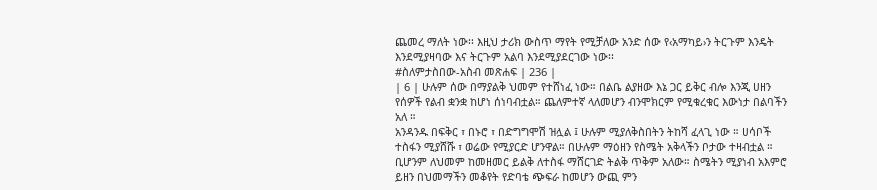ጨመረ ማለት ነው፡፡ እዚህ ታሪክ ውስጥ ማየት የሚቻለው አንድ ሰው የ‹አማካይ›ን ትርጉም እንዴት እንደሚያዛባው እና ትርጉም አልባ እንደሚያደርገው ነው፡፡
#ስለምታስበው-አስብ መጽሐፍ | 236 |
| 6 | ሁሉም ሰው በማያልቅ ህመም የተሸነፈ ነው። በልቤ ልያዘው እኔ ጋር ይቅር ብሎ እንጂ ሀዘን የሰዎች የልብ ቋንቋ ከሆነ ሰነባብቷል። ጨለምተኛ ላለመሆን ብንሞክርም የሚቁረቁር እውነታ በልባችን አለ ።
አንዳንዱ በፍቅር ፣ በኑሮ ፣ በድግግሞሽ ዝሏል ፤ ሁሉም ሚያለቅስበትን ትከሻ ፈላጊ ነው ። ሀሳቦች ተስፋን ሚያሸሹ ፣ ወሬው የሚያርድ ሆንዋል። በሁሉም ማዕዘን የስሜት አቅላችን ቦታው ተዛብቷል ። ቢሆንም ለህመም ከመዘመር ይልቅ ለተስፋ ማሸርገድ ትልቅ ጥቅም አለው። ስሜትን ሚያነብ አእምሮ ይዘን በህመማችን መቆየት የድባቴ ጭፍራ ከመሆን ውጪ ምን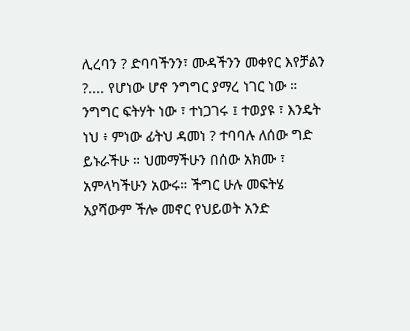ሊረባን ? ድባባችንን፣ ሙዳችንን መቀየር እየቻልን ?.... የሆነው ሆኖ ንግግር ያማረ ነገር ነው ። ንግግር ፍትሃት ነው ፣ ተነጋገሩ ፤ ተወያዩ ፣ እንዴት ነህ ፥ ምነው ፊትህ ዳመነ ? ተባባሉ ለሰው ግድ ይኑራችሁ ። ህመማችሁን በሰው አክሙ ፣ አምላካችሁን አውሩ። ችግር ሁሉ መፍትሄ አያሻውም ችሎ መኖር የህይወት አንድ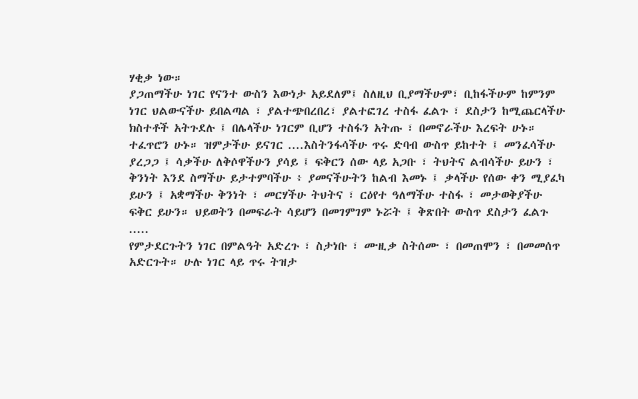ሃቂቃ ነው።
ያጋጠማችሁ ነገር የናንተ ውስን እውነታ አይደለም፤ ስለዚህ ቢያማችሁም፣ ቢከፋችሁም ከምንም ነገር ህልውናችሁ ይበልጣል ፣ ያልተጭበረበረ፣ ያልተፎገረ ተስፋ ፈልጉ ፣ ደስታን ከሚጨርላችሁ ክስተቶች አትጉደሉ ፤ በሌላችሁ ነገርም ቢሆን ተስፋን አትጡ ፣ በመኖራችሁ እረፍት ሁኑ። ተፈጥሮን ሁኑ። ዝምታችሁ ይናገር ....እስትንፋሳችሁ ጥሩ ድባብ ውስጥ ይከተት ፤ መንፈሳችሁ ያረጋጋ ፤ ሳቃችሁ ለቅሶዋችሁን ያሳይ ፤ ፍቅርን ሰው ላይ አጋቡ ፣ ትህትና ልብሳችሁ ይሁን ፣ ቅንነት እንደ ስማችሁ ይታተምባችሁ ፥ ያመናችሁትን ከልብ እመኑ ፤ ቃላችሁ የሰው ቀን ሚያፈካ ይሁን ፤ አቋማችሁ ቅንነት ፣ መርሃችሁ ትህትና ፣ ርዕየተ ዓለማችሁ ተስፋ ፣ መታወቅያችሁ ፍቅር ይሁን። ህይወትን በመፍራት ሳይሆን በመገምገም ኑሯት ፤ ቅጽበት ውስጥ ደስታን ፈልጉ .....
የምታደርጉትን ነገር በምልዓት አድረጉ ፣ ስታነቡ ፣ ሙዚቃ ስትሰሙ ፣ በመጠሞን ፣ በመመሰጥ አድርጉት። ሁሉ ነገር ላይ ጥሩ ትዝታ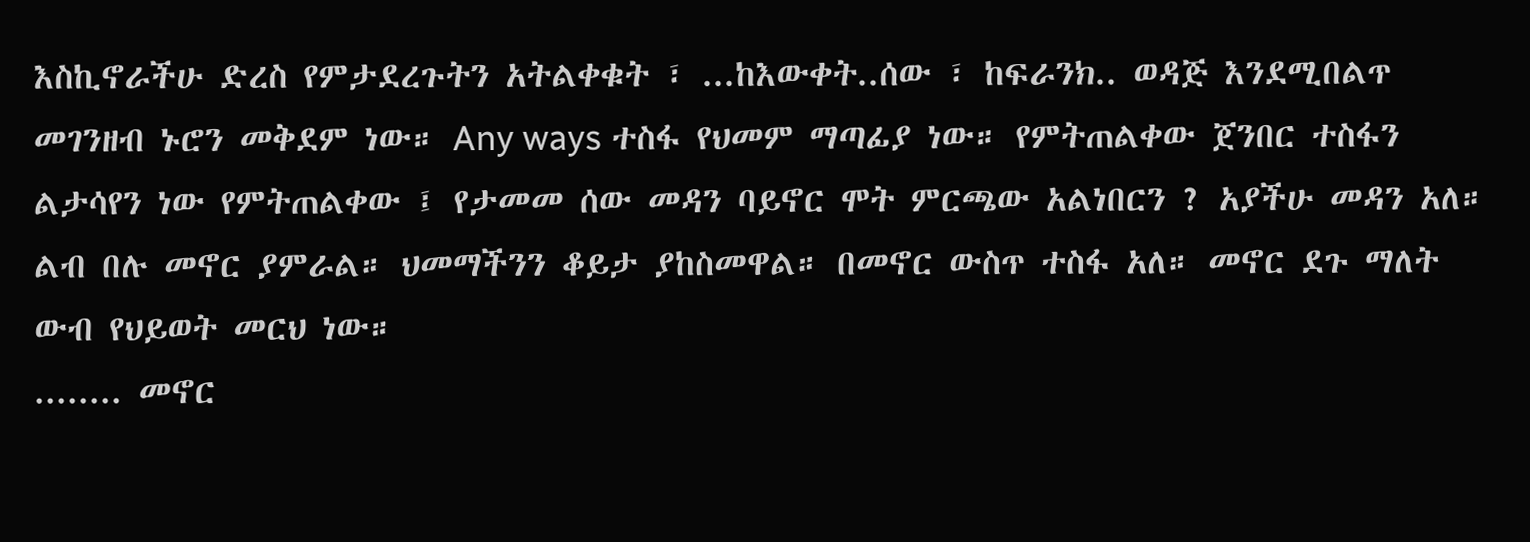እስኪኖራችሁ ድረስ የምታደረጉትን አትልቀቁት ፣ ...ከእውቀት..ሰው ፣ ከፍራንክ.. ወዳጅ እንደሚበልጥ መገንዘብ ኑሮን መቅደም ነው። Any ways ተስፋ የህመም ማጣፊያ ነው። የምትጠልቀው ጀንበር ተስፋን ልታሳየን ነው የምትጠልቀው ፤ የታመመ ሰው መዳን ባይኖር ሞት ምርጫው አልነበርን ? አያችሁ መዳን አለ። ልብ በሉ መኖር ያምራል። ህመማችንን ቆይታ ያከስመዋል። በመኖር ውስጥ ተስፋ አለ። መኖር ደጉ ማለት ውብ የህይወት መርህ ነው።
........ መኖር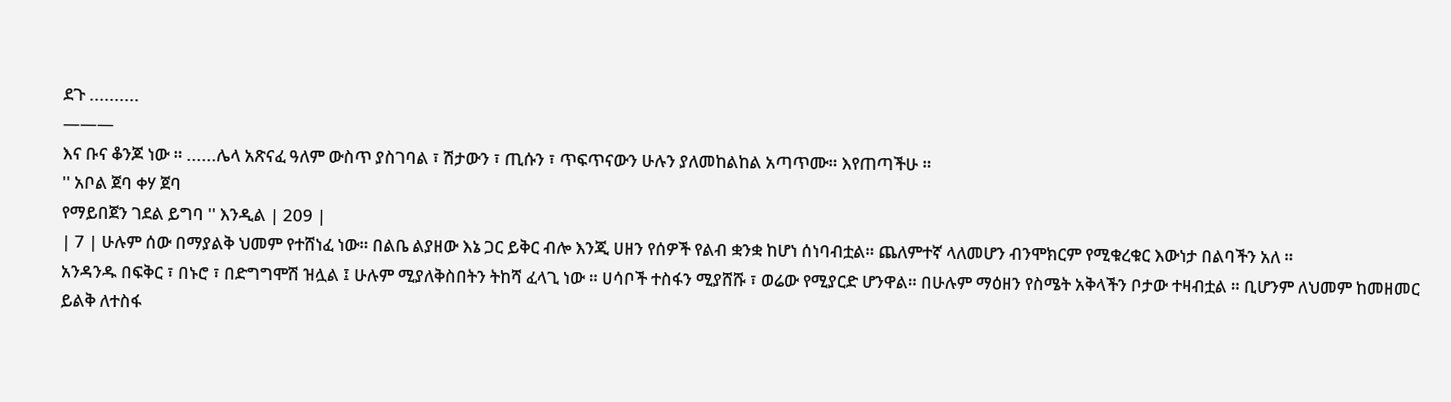ደጉ ..........
———
እና ቡና ቆንጆ ነው ። ......ሌላ አጽናፈ ዓለም ውስጥ ያስገባል ፣ ሽታውን ፣ ጢሱን ፣ ጥፍጥናውን ሁሉን ያለመከልከል አጣጥሙ። እየጠጣችሁ ።
'' አቦል ጀባ ቀሃ ጀባ
የማይበጀን ገደል ይግባ '' እንዲል | 209 |
| 7 | ሁሉም ሰው በማያልቅ ህመም የተሸነፈ ነው። በልቤ ልያዘው እኔ ጋር ይቅር ብሎ እንጂ ሀዘን የሰዎች የልብ ቋንቋ ከሆነ ሰነባብቷል። ጨለምተኛ ላለመሆን ብንሞክርም የሚቁረቁር እውነታ በልባችን አለ ።
አንዳንዱ በፍቅር ፣ በኑሮ ፣ በድግግሞሽ ዝሏል ፤ ሁሉም ሚያለቅስበትን ትከሻ ፈላጊ ነው ። ሀሳቦች ተስፋን ሚያሸሹ ፣ ወሬው የሚያርድ ሆንዋል። በሁሉም ማዕዘን የስሜት አቅላችን ቦታው ተዛብቷል ። ቢሆንም ለህመም ከመዘመር ይልቅ ለተስፋ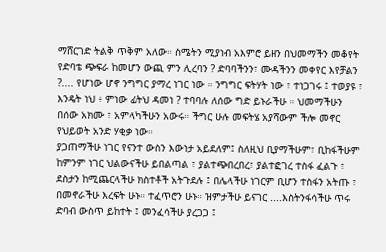ማሸርገድ ትልቅ ጥቅም አለው። ስሜትን ሚያነብ አእምሮ ይዘን በህመማችን መቆየት የድባቴ ጭፍራ ከመሆን ውጪ ምን ሊረባን ? ድባባችንን፣ ሙዳችንን መቀየር እየቻልን ?.... የሆነው ሆኖ ንግግር ያማረ ነገር ነው ። ንግግር ፍትሃት ነው ፣ ተነጋገሩ ፤ ተወያዩ ፣ እንዴት ነህ ፥ ምነው ፊትህ ዳመነ ? ተባባሉ ለሰው ግድ ይኑራችሁ ። ህመማችሁን በሰው አክሙ ፣ አምላካችሁን አውሩ። ችግር ሁሉ መፍትሄ አያሻውም ችሎ መኖር የህይወት አንድ ሃቂቃ ነው።
ያጋጠማችሁ ነገር የናንተ ውስን እውነታ አይደለም፤ ስለዚህ ቢያማችሁም፣ ቢከፋችሁም ከምንም ነገር ህልውናችሁ ይበልጣል ፣ ያልተጭበረበረ፣ ያልተፎገረ ተስፋ ፈልጉ ፣ ደስታን ከሚጨርላችሁ ክስተቶች አትጉደሉ ፤ በሌላችሁ ነገርም ቢሆን ተስፋን አትጡ ፣ በመኖራችሁ እረፍት ሁኑ። ተፈጥሮን ሁኑ። ዝምታችሁ ይናገር ....እስትንፋሳችሁ ጥሩ ድባብ ውስጥ ይከተት ፤ መንፈሳችሁ ያረጋጋ ፤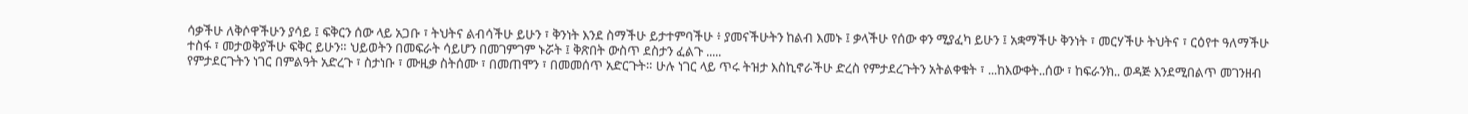ሳቃችሁ ለቅሶዋችሁን ያሳይ ፤ ፍቅርን ሰው ላይ አጋቡ ፣ ትህትና ልብሳችሁ ይሁን ፣ ቅንነት እንደ ስማችሁ ይታተምባችሁ ፥ ያመናችሁትን ከልብ እመኑ ፤ ቃላችሁ የሰው ቀን ሚያፈካ ይሁን ፤ አቋማችሁ ቅንነት ፣ መርሃችሁ ትህትና ፣ ርዕየተ ዓለማችሁ ተስፋ ፣ መታወቅያችሁ ፍቅር ይሁን። ህይወትን በመፍራት ሳይሆን በመገምገም ኑሯት ፤ ቅጽበት ውስጥ ደስታን ፈልጉ .....
የምታደርጉትን ነገር በምልዓት አድረጉ ፣ ስታነቡ ፣ ሙዚቃ ስትሰሙ ፣ በመጠሞን ፣ በመመሰጥ አድርጉት። ሁሉ ነገር ላይ ጥሩ ትዝታ እስኪኖራችሁ ድረስ የምታደረጉትን አትልቀቁት ፣ ...ከእውቀት..ሰው ፣ ከፍራንክ.. ወዳጅ እንደሚበልጥ መገንዘብ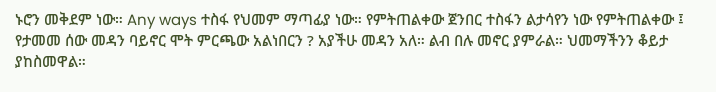ኑሮን መቅደም ነው። Any ways ተስፋ የህመም ማጣፊያ ነው። የምትጠልቀው ጀንበር ተስፋን ልታሳየን ነው የምትጠልቀው ፤ የታመመ ሰው መዳን ባይኖር ሞት ምርጫው አልነበርን ? አያችሁ መዳን አለ። ልብ በሉ መኖር ያምራል። ህመማችንን ቆይታ ያከስመዋል።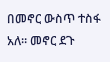በመኖር ውስጥ ተስፋ አለ። መኖር ደጉ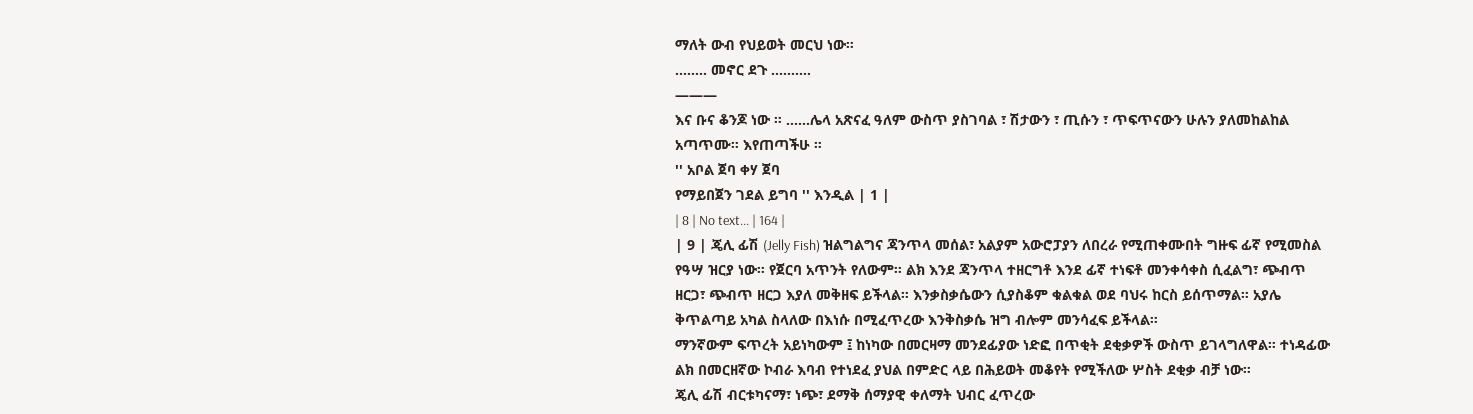ማለት ውብ የህይወት መርህ ነው።
........ መኖር ደጉ ..........
———
እና ቡና ቆንጆ ነው ። ......ሌላ አጽናፈ ዓለም ውስጥ ያስገባል ፣ ሽታውን ፣ ጢሱን ፣ ጥፍጥናውን ሁሉን ያለመከልከል አጣጥሙ። እየጠጣችሁ ።
'' አቦል ጀባ ቀሃ ጀባ
የማይበጀን ገደል ይግባ '' እንዲል | 1 |
| 8 | No text... | 164 |
| 9 | ጄሊ ፊሽ (Jelly Fish) ዝልግልግና ጃንጥላ መሰል፣ አልያም አውሮፓያን ለበረራ የሚጠቀሙበት ግዙፍ ፊኛ የሚመስል የዓሣ ዝርያ ነው። የጀርባ አጥንት የለውም። ልክ እንደ ጃንጥላ ተዘርግቶ እንደ ፊኛ ተነፍቶ መንቀሳቀስ ሲፈልግ፣ ጭብጥ ዘርጋ፣ ጭብጥ ዘርጋ እያለ መቅዘፍ ይችላል። እንቃስቃሴውን ሲያስቆም ቁልቁል ወደ ባህሩ ከርስ ይሰጥማል። አያሌ ቅጥልጣይ አካል ስላለው በእነሱ በሚፈጥረው እንቅስቃሴ ዝግ ብሎም መንሳፈፍ ይችላል።
ማንኛውም ፍጥረት አይነካውም ፤ ከነካው በመርዛማ መንደፊያው ነድፎ በጥቂት ደቂቃዎች ውስጥ ይገላግለዋል። ተነዳፊው ልክ በመርዘኛው ኮብራ እባብ የተነደፈ ያህል በምድር ላይ በሕይወት መቆየት የሚችለው ሦስት ደቂቃ ብቻ ነው።
ጄሊ ፊሽ ብርቱካናማ፣ ነጭ፣ ደማቅ ሰማያዊ ቀለማት ህብር ፈጥረው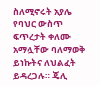ስለሚኖሩት አያሌ የባህር ውስጥ ፍጥረታት ቀለሙ አማሏቸው ባለማወቅ ይነኩትና ለህልፈት ይዳረጋሉ። ጄሊ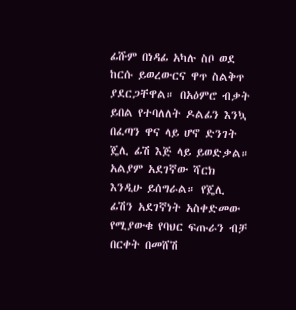ፊሹም በነዳፊ አካሉ ስቦ ወደ ከርሱ ይወረውርና ዋጥ ስልቅጥ ያደርጋቸዋል። በአዕምሮ ብቃት ይበል የተባለለት ዶልፊን እንኳ በፈጣን ዋና ላይ ሆኖ ድንገት ጄሊ ፊሽ እጅ ላይ ይወድቃል። አልያም አደገኛው ሻርክ እንዲሁ ይሰግራል። የጄሊ ፊሽን አደገኛነት አስቀድመው የሚያውቁ የባህር ፍጡራን ብቻ በርቀት በመሸሽ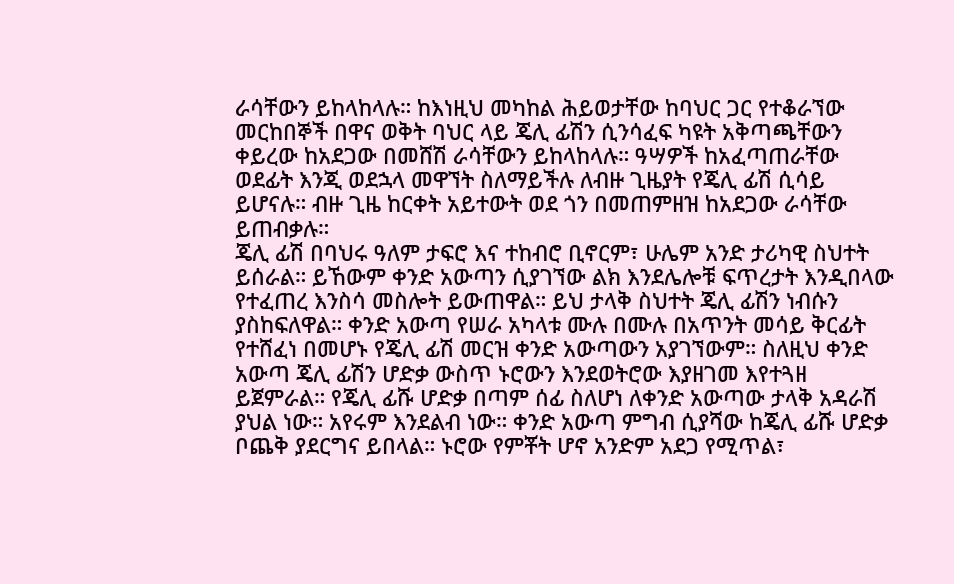ራሳቸውን ይከላከላሉ። ከእነዚህ መካከል ሕይወታቸው ከባህር ጋር የተቆራኘው መርከበኞች በዋና ወቅት ባህር ላይ ጄሊ ፊሽን ሲንሳፈፍ ካዩት አቅጣጫቸውን ቀይረው ከአደጋው በመሸሽ ራሳቸውን ይከላከላሉ። ዓሣዎች ከአፈጣጠራቸው ወደፊት እንጂ ወደኋላ መዋኘት ስለማይችሉ ለብዙ ጊዜያት የጄሊ ፊሽ ሲሳይ ይሆናሉ። ብዙ ጊዜ ከርቀት አይተውት ወደ ጎን በመጠምዘዝ ከአደጋው ራሳቸው ይጠብቃሉ።
ጄሊ ፊሽ በባህሩ ዓለም ታፍሮ እና ተከብሮ ቢኖርም፣ ሁሌም አንድ ታሪካዊ ስህተት ይሰራል። ይኸውም ቀንድ አውጣን ሲያገኘው ልክ እንደሌሎቹ ፍጥረታት እንዲበላው የተፈጠረ እንስሳ መስሎት ይውጠዋል። ይህ ታላቅ ስህተት ጄሊ ፊሽን ነብሱን ያስከፍለዋል። ቀንድ አውጣ የሠራ አካላቱ ሙሉ በሙሉ በአጥንት መሳይ ቅርፊት የተሸፈነ በመሆኑ የጄሊ ፊሽ መርዝ ቀንድ አውጣውን አያገኘውም። ስለዚህ ቀንድ አውጣ ጄሊ ፊሽን ሆድቃ ውስጥ ኑሮውን እንደወትሮው እያዘገመ እየተጓዘ ይጀምራል። የጄሊ ፊሹ ሆድቃ በጣም ሰፊ ስለሆነ ለቀንድ አውጣው ታላቅ አዳራሽ ያህል ነው። አየሩም እንደልብ ነው። ቀንድ አውጣ ምግብ ሲያሻው ከጄሊ ፊሹ ሆድቃ ቦጨቅ ያደርግና ይበላል። ኑሮው የምቾት ሆኖ አንድም አደጋ የሚጥል፣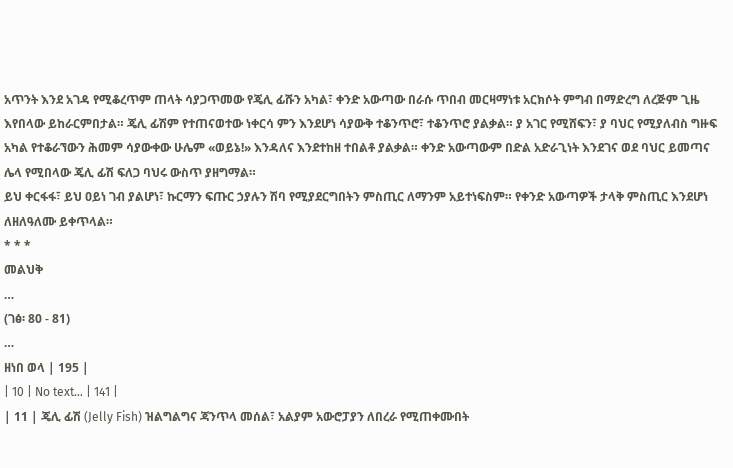አጥንት እንደ አገዳ የሚቆረጥም ጠላት ሳያጋጥመው የጄሊ ፊሹን አካል፣ ቀንድ አውጣው በራሱ ጥበብ መርዛማነቱ አርክሶት ምግብ በማድረግ ለረጅም ጊዜ እየበላው ይከራርምበታል። ጄሊ ፊሽም የተጠናወተው ነቀርሳ ምን እንደሆነ ሳያውቅ ተቆንጥሮ፣ ተቆንጥሮ ያልቃል። ያ አገር የሚሸፍን፣ ያ ባህር የሚያለብስ ግዙፍ አካል የተቆራኘውን ሕመም ሳያውቀው ሁሌም «ወይኔ!» እንዳለና እንደተከዘ ተበልቶ ያልቃል። ቀንድ አውጣውም በድል አድራጊነት እንደገና ወደ ባህር ይመጣና ሌላ የሚበላው ጄሊ ፊሽ ፍለጋ ባህሩ ውስጥ ያዘግማል።
ይህ ቀርፋፋ፣ ይህ ዐይነ ገብ ያልሆነ፣ ኩርማን ፍጡር ኃያሉን ሽባ የሚያደርግበትን ምስጢር ለማንም አይተነፍስም። የቀንድ አውጣዎች ታላቅ ምስጢር እንደሆነ ለዘለዓለሙ ይቀጥላል።
* * *
መልህቅ
…
(ገፅ፡ 80 - 81)
…
ዘነበ ወላ | 195 |
| 10 | No text... | 141 |
| 11 | ጄሊ ፊሽ (Jelly Fish) ዝልግልግና ጃንጥላ መሰል፣ አልያም አውሮፓያን ለበረራ የሚጠቀሙበት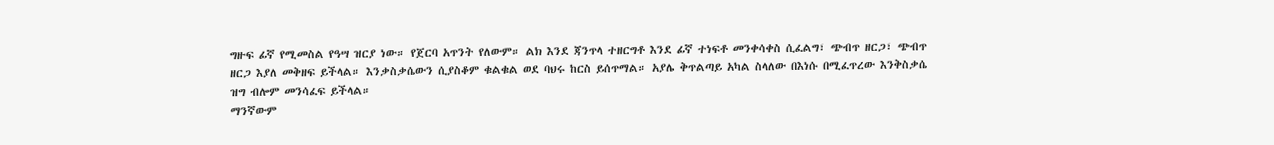ግዙፍ ፊኛ የሚመስል የዓሣ ዝርያ ነው። የጀርባ አጥንት የለውም። ልክ እንደ ጃንጥላ ተዘርግቶ እንደ ፊኛ ተነፍቶ መንቀሳቀስ ሲፈልግ፣ ጭብጥ ዘርጋ፣ ጭብጥ ዘርጋ እያለ መቅዘፍ ይችላል። እንቃስቃሴውን ሲያስቆም ቁልቁል ወደ ባህሩ ከርስ ይሰጥማል። አያሌ ቅጥልጣይ አካል ስላለው በእነሱ በሚፈጥረው እንቅስቃሴ ዝግ ብሎም መንሳፈፍ ይችላል።
ማንኛውም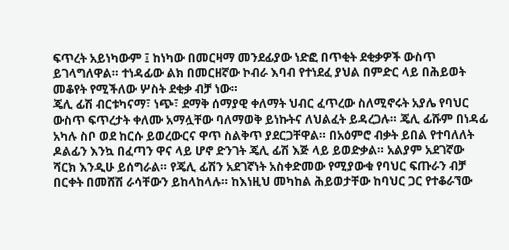ፍጥረት አይነካውም ፤ ከነካው በመርዛማ መንደፊያው ነድፎ በጥቂት ደቂቃዎች ውስጥ ይገላግለዋል። ተነዳፊው ልክ በመርዘኛው ኮብራ እባብ የተነደፈ ያህል በምድር ላይ በሕይወት መቆየት የሚችለው ሦስት ደቂቃ ብቻ ነው።
ጄሊ ፊሽ ብርቱካናማ፣ ነጭ፣ ደማቅ ሰማያዊ ቀለማት ህብር ፈጥረው ስለሚኖሩት አያሌ የባህር ውስጥ ፍጥረታት ቀለሙ አማሏቸው ባለማወቅ ይነኩትና ለህልፈት ይዳረጋሉ። ጄሊ ፊሹም በነዳፊ አካሉ ስቦ ወደ ከርሱ ይወረውርና ዋጥ ስልቅጥ ያደርጋቸዋል። በአዕምሮ ብቃት ይበል የተባለለት ዶልፊን እንኳ በፈጣን ዋና ላይ ሆኖ ድንገት ጄሊ ፊሽ እጅ ላይ ይወድቃል። አልያም አደገኛው ሻርክ እንዲሁ ይሰግራል። የጄሊ ፊሽን አደገኛነት አስቀድመው የሚያውቁ የባህር ፍጡራን ብቻ በርቀት በመሸሽ ራሳቸውን ይከላከላሉ። ከእነዚህ መካከል ሕይወታቸው ከባህር ጋር የተቆራኘው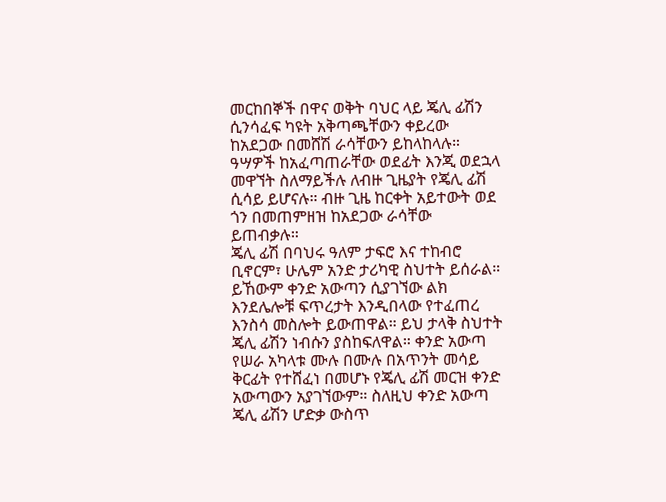መርከበኞች በዋና ወቅት ባህር ላይ ጄሊ ፊሽን ሲንሳፈፍ ካዩት አቅጣጫቸውን ቀይረው ከአደጋው በመሸሽ ራሳቸውን ይከላከላሉ። ዓሣዎች ከአፈጣጠራቸው ወደፊት እንጂ ወደኋላ መዋኘት ስለማይችሉ ለብዙ ጊዜያት የጄሊ ፊሽ ሲሳይ ይሆናሉ። ብዙ ጊዜ ከርቀት አይተውት ወደ ጎን በመጠምዘዝ ከአደጋው ራሳቸው ይጠብቃሉ።
ጄሊ ፊሽ በባህሩ ዓለም ታፍሮ እና ተከብሮ ቢኖርም፣ ሁሌም አንድ ታሪካዊ ስህተት ይሰራል። ይኸውም ቀንድ አውጣን ሲያገኘው ልክ እንደሌሎቹ ፍጥረታት እንዲበላው የተፈጠረ እንስሳ መስሎት ይውጠዋል። ይህ ታላቅ ስህተት ጄሊ ፊሽን ነብሱን ያስከፍለዋል። ቀንድ አውጣ የሠራ አካላቱ ሙሉ በሙሉ በአጥንት መሳይ ቅርፊት የተሸፈነ በመሆኑ የጄሊ ፊሽ መርዝ ቀንድ አውጣውን አያገኘውም። ስለዚህ ቀንድ አውጣ ጄሊ ፊሽን ሆድቃ ውስጥ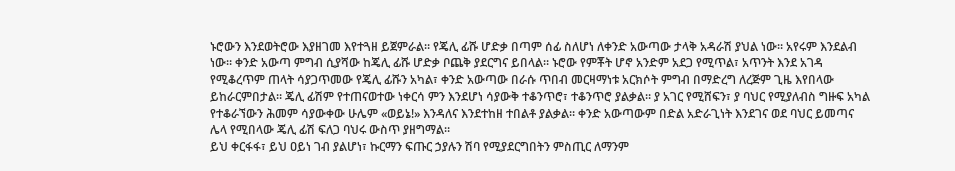ኑሮውን እንደወትሮው እያዘገመ እየተጓዘ ይጀምራል። የጄሊ ፊሹ ሆድቃ በጣም ሰፊ ስለሆነ ለቀንድ አውጣው ታላቅ አዳራሽ ያህል ነው። አየሩም እንደልብ ነው። ቀንድ አውጣ ምግብ ሲያሻው ከጄሊ ፊሹ ሆድቃ ቦጨቅ ያደርግና ይበላል። ኑሮው የምቾት ሆኖ አንድም አደጋ የሚጥል፣ አጥንት እንደ አገዳ የሚቆረጥም ጠላት ሳያጋጥመው የጄሊ ፊሹን አካል፣ ቀንድ አውጣው በራሱ ጥበብ መርዛማነቱ አርክሶት ምግብ በማድረግ ለረጅም ጊዜ እየበላው ይከራርምበታል። ጄሊ ፊሽም የተጠናወተው ነቀርሳ ምን እንደሆነ ሳያውቅ ተቆንጥሮ፣ ተቆንጥሮ ያልቃል። ያ አገር የሚሸፍን፣ ያ ባህር የሚያለብስ ግዙፍ አካል የተቆራኘውን ሕመም ሳያውቀው ሁሌም «ወይኔ!» እንዳለና እንደተከዘ ተበልቶ ያልቃል። ቀንድ አውጣውም በድል አድራጊነት እንደገና ወደ ባህር ይመጣና ሌላ የሚበላው ጄሊ ፊሽ ፍለጋ ባህሩ ውስጥ ያዘግማል።
ይህ ቀርፋፋ፣ ይህ ዐይነ ገብ ያልሆነ፣ ኩርማን ፍጡር ኃያሉን ሽባ የሚያደርግበትን ምስጢር ለማንም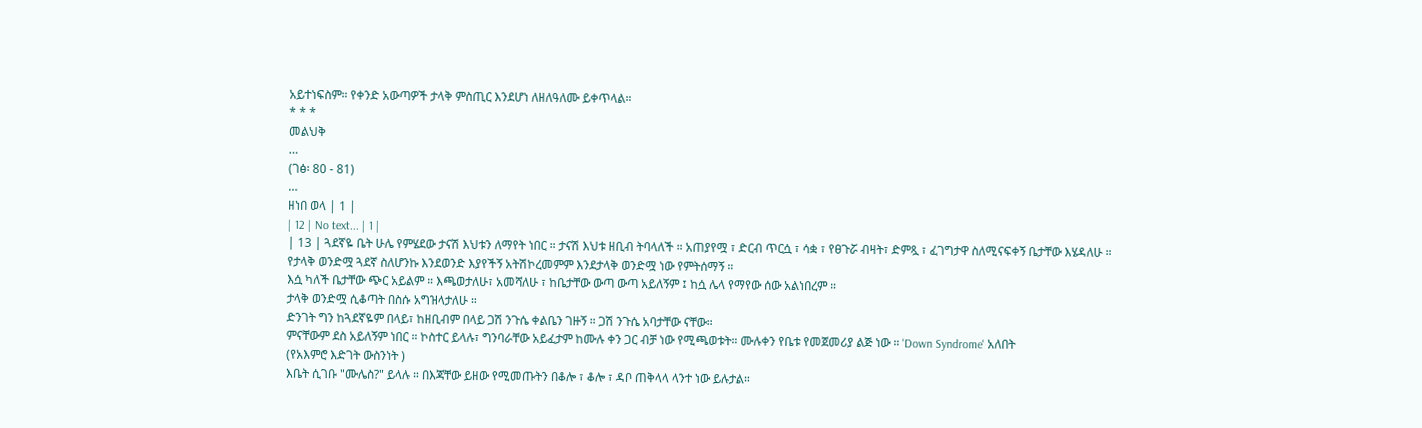አይተነፍስም። የቀንድ አውጣዎች ታላቅ ምስጢር እንደሆነ ለዘለዓለሙ ይቀጥላል።
* * *
መልህቅ
…
(ገፅ፡ 80 - 81)
…
ዘነበ ወላ | 1 |
| 12 | No text... | 1 |
| 13 | ጓደኛዬ ቤት ሁሌ የምሄደው ታናሽ እህቱን ለማየት ነበር ። ታናሽ እህቱ ዘቢብ ትባላለች ። አጠያየሟ ፣ ድርብ ጥርሷ ፣ ሳቋ ፣ የፀጉሯ ብዛት፣ ድምጿ ፣ ፈገግታዋ ስለሚናፍቀኝ ቤታቸው እሄዳለሁ ።
የታላቅ ወንድሟ ጓደኛ ስለሆንኩ እንደወንድ እያየችኝ አትሽኮረመምም እንደታላቅ ወንድሟ ነው የምትሰማኝ ።
እሷ ካለች ቤታቸው ጭር አይልም ። እጫወታለሁ፣ አመሻለሁ ፣ ከቤታቸው ውጣ ውጣ አይለኝም ፤ ከሷ ሌላ የማየው ሰው አልነበረም ።
ታላቅ ወንድሟ ሲቆጣት በስሱ አግዝላታለሁ ።
ድንገት ግን ከጓደኛዬም በላይ፣ ከዘቢብም በላይ ጋሽ ንጉሴ ቀልቤን ገዙኝ ። ጋሽ ንጉሴ አባታቸው ናቸው።
ምናቸውም ደስ አይለኝም ነበር ። ኮስተር ይላሉ፣ ግንባራቸው አይፈታም ከሙሉ ቀን ጋር ብቻ ነው የሚጫወቱት። ሙሉቀን የቤቱ የመጀመሪያ ልጅ ነው ። 'Down Syndrome' አለበት
(የአእምሮ እድገት ውስንነት )
እቤት ሲገቡ "ሙሌስ?" ይላሉ ። በእጃቸው ይዘው የሚመጡትን በቆሎ ፣ ቆሎ ፣ ዳቦ ጠቅላላ ላንተ ነው ይሉታል።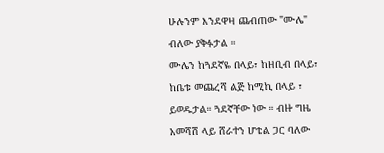ሁሉንም እንደዋዛ ጨብጠው "ሙሌ" ብለው ያቅፉታል ።
ሙሌን ከጓደኛዬ በላይ፣ ከዘቢብ በላይ፣ ከቤቱ መጨረሻ ልጅ ከሚኪ በላይ ፣ ይወዱታል። ጓደኛቸው ነው ። ብዙ ግዜ አመሻሽ ላይ ሸራተን ሆቴል ጋር ባለው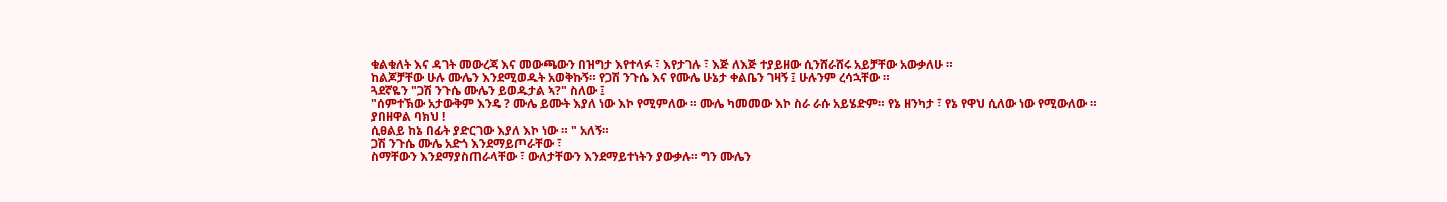ቁልቁለት እና ዳገት መውረጃ እና መውጫውን በዝግታ እየተላፉ ፣ እየታገሉ ፣ እጅ ለእጅ ተያይዘው ሲንሸራሸሩ አይቻቸው አውቃለሁ ።
ከልጆቻቸው ሁሉ ሙሌን እንደሚወዱት አወቅኩኝ። የጋሽ ንጉሴ እና የሙሌ ሁኔታ ቀልቤን ገዛኝ ፤ ሁሉንም ረሳኋቸው ።
ጓደኛዬን "ጋሽ ንጉሴ ሙሌን ይወዱታል ኣ?" ስለው ፤
"ሰምተኽው አታውቅም እንዴ ? ሙሌ ይሙት እያለ ነው እኮ የሚምለው ። ሙሌ ካመመው እኮ ስራ ራሱ አይሄድም። የኔ ዘንካታ ፣ የኔ የዋህ ሲለው ነው የሚውለው ።
ያበዘዋል ባክህ !
ሲፀልይ ከኔ በፊት ያድርገው እያለ እኮ ነው ። " አለኝ።
ጋሽ ንጉሴ ሙሌ አድጎ እንደማይጦራቸው ፣
ስማቸውን እንደማያስጠራላቸው ፣ ውለታቸውን እንደማይተነትን ያውቃሉ። ግን ሙሌን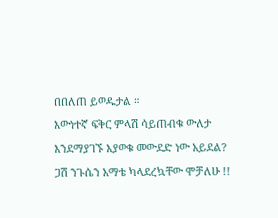በበለጠ ይወዱታል ።
እውነተኛ ፍቅር ምላሽ ሳይጠብቁ ውለታ እንደማያገኙ እያወቁ መውደድ ነው አይደል?
ጋሽ ንጉሴን አማቴ ካላደረኳቸው ሞቻለሁ !!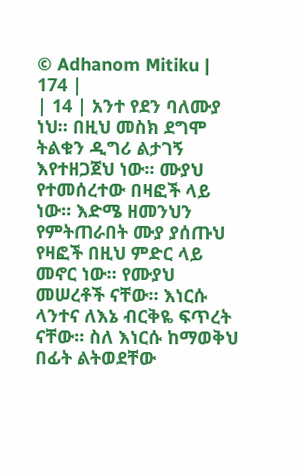© Adhanom Mitiku | 174 |
| 14 | አንተ የደን ባለሙያ ነህ። በዚህ መስክ ደግሞ ትልቁን ዲግሪ ልታገኝ እየተዘጋጀህ ነው። ሙያህ የተመሰረተው በዛፎች ላይ ነው። እድሜ ዘመንህን የምትጠራበት ሙያ ያሰጡህ የዛፎች በዚህ ምድር ላይ መኖር ነው። የሙያህ መሠረቶች ናቸው። እነርሱ ላንተና ለእኔ ብርቅዬ ፍጥረት ናቸው። ስለ እነርሱ ከማወቅህ በፊት ልትወደቸው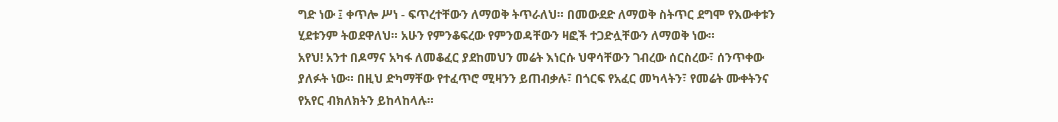ግድ ነው ፤ ቀጥሎ ሥነ - ፍጥረተቸውን ለማወቅ ትጥራለህ። በመውደድ ለማወቅ ስትጥር ደግሞ የእውቀቱን ሂደቱንም ትወደዋለህ። አሁን የምንቆፍረው የምንወዳቸውን ዛፎች ተጋድሏቸውን ለማወቅ ነው።
አየህ! አንተ በዶማና አካፋ ለመቆፈር ያደከመህን መሬት እነርሱ ህዋሳቸውን ገብረው ሰርስረው፣ ሰንጥቀው ያለፉት ነው። በዚህ ድካማቸው የተፈጥሮ ሚዛንን ይጠብቃሉ፣ በጎርፍ የአፈር መካላትን፣ የመሬት ሙቀትንና የአየር ብክለክትን ይከላከላሉ።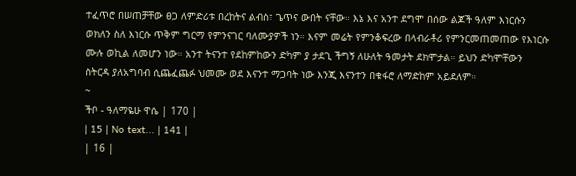ተፈጥሮ በሠጠቻቸው ፀጋ ለምድሪቱ በረከትና ልብስ፣ ጌጥና ውበት ናቸው። እኔ እና አንተ ደግሞ በሰው ልጆች ዓለም እነርሱን ወክለን ስለ እነርሱ ጥቅም ግርማ የምንናገር ባለሙያዎች ነን። እናም መሬት የምንቆፍረው በላብራቶሪ የምንርመጠመጠው የእነርሱ ሙሉ ወኪል ለመሆን ነው። አንተ ትናንተ የደከምከውን ድካም ያ ታደጊ ችግኝ ለሁለት ዓመታት ደክሞታል። ይህን ድካሞቸውን ስትርዳ ያለአግባብ ሲጨፈጨፉ ህመሙ ወደ እናንተ ማጋባት ነው እንጂ እናንተን በቁፋሮ ለማድከም አይደለም።
~
ችቦ - ዓለማዬሁ ዋሴ | 170 |
| 15 | No text... | 141 |
| 16 |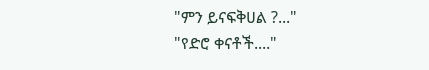"ምን ይናፍቅሀል ?..."
"የድሮ ቀናቶች...."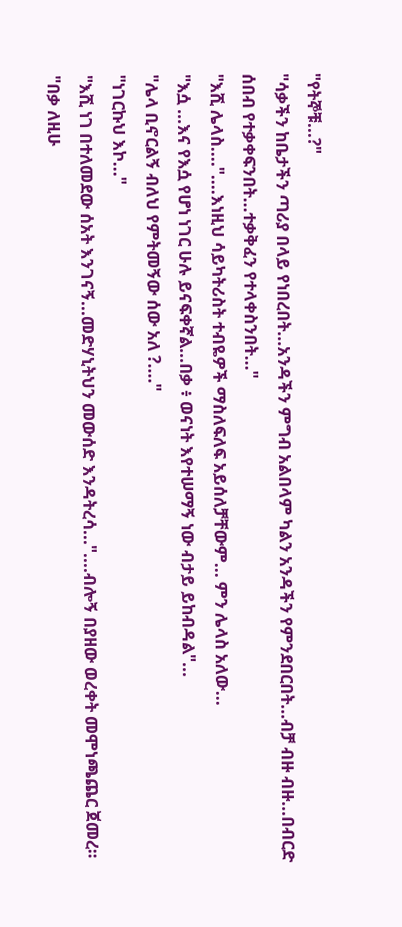"የትኞቹ...?"
"ሳቃችን ከቤታችን ጣሪያ በላይ የነበረበት...አንዳችን ምግብ አልበላም ካልን አንዳችን የምንደበርበት...ብቻ ብዙ ብዙ...በብርድ ሰበብ የተቃቀፍንበት...ተቃቅፈን የተላቀስንበት..."
"እሺ ሌላስ...."....እነዚህ ሳይካትሪስት ተብዬዎች ማስለፍለፍ አይሰለቻቸውም... ምን ሌላስ አለው...
"እሷ ...እና የእሷ የሆነ ነገር ሁሉ ይናፍቀኛል...በቃ ፥ ወናነት እየተሠማኝ ነው ብታይ ይከብዳል"...
"ሌላ ቢኖርልኝ ብለህ የምትመኝው ሰው አለ ?...."
"ነገርኩህ እኮ..."
"እሺ ነገ በተለመደው ሰአት እንገናኝ...መድሃኒትህን መውሰድ እንዳትረሳ..."....ብሎኝ በያዘው ወረቀት መሞነጫጨር ጀመረ።
"በቃ ለዚሁ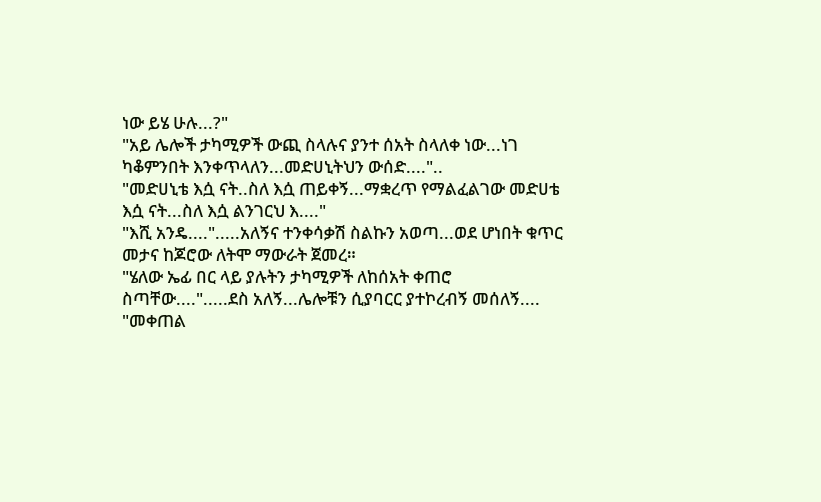ነው ይሄ ሁሉ...?"
"አይ ሌሎች ታካሚዎች ውጪ ስላሉና ያንተ ሰአት ስላለቀ ነው...ነገ ካቆምንበት እንቀጥላለን...መድሀኒትህን ውሰድ...."..
"መድሀኒቴ እሷ ናት..ስለ እሷ ጠይቀኝ...ማቋረጥ የማልፈልገው መድሀቴ እሷ ናት...ስለ እሷ ልንገርህ እ...."
"እሺ አንዴ....".....አለኝና ተንቀሳቃሽ ስልኩን አወጣ...ወደ ሆነበት ቁጥር መታና ከጆሮው ለትሞ ማውራት ጀመረ።
"ሄለው ኤፊ በር ላይ ያሉትን ታካሚዎች ለከሰአት ቀጠሮ ስጣቸው....".....ደስ አለኝ...ሌሎቹን ሲያባርር ያተኮረብኝ መሰለኝ....
"መቀጠል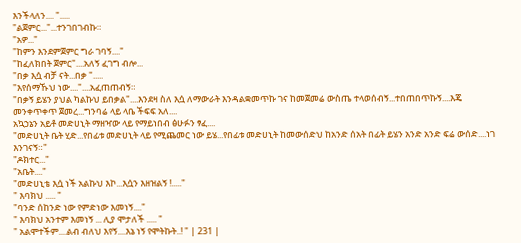እንችላለን.... ".....
"ልጀምር..."...ተንገበገብኩ።
"አዎ..."
"ከምን እንደምጀምር ግራ ገባኝ...."
"ከፈለክበት ጀምር"....አለኝ ፈገግ ብሎ...
"በቃ እሷ ብቻ ናት...በቃ ".....
"እየሰማኹህ ነው...."....አፈጠጠብኝ።
"በቃኝ ይሄን ያህል ካልኩህ ይበቃል"....እንደዛ ስለ እሷ ለማውራት እንዳልቋመጥኩ ገና ከመጀመሬ ውስጤ ተላወሰብኝ...ተበጠበጥኩኝ....እጄ መንቀጥቀጥ ጀመረ...ግንባሬ ላይ ላቤ ችፍፍ አለ....
አኳኃኔን አይቶ መድሀኒት ማዘዣው ላይ የማይነበብ ፅሁፉን ፃፈ....
"መድሀኒት ቤት ሂድ...የበፊቱ መድሀኒት ላይ የሚጨመር ነው ይሄ...የበፊቱ መድሀኒት ከመውሰድህ ከአንድ ሰአት በፊት ይሄን አንድ አንድ ፍሬ ውሰድ....ነገ እንገናኝ።"
"ዶክተር..."
"አቤት...."
"መድሀኒቴ እሷ ነች አልኩህ እኮ...እሷን እዘዝልኝ !....."
" እባክህ ..... "
"ባንድ ሰከንድ ነው የምድነው እመነኝ...."
" እባክህ አንተም እመነኝ ... ሊያ ሞታለች ..... "
" አልሞተችም....ልብ ብለህ እየኝ....እኔ ነኝ የሞትኩት..! " | 231 |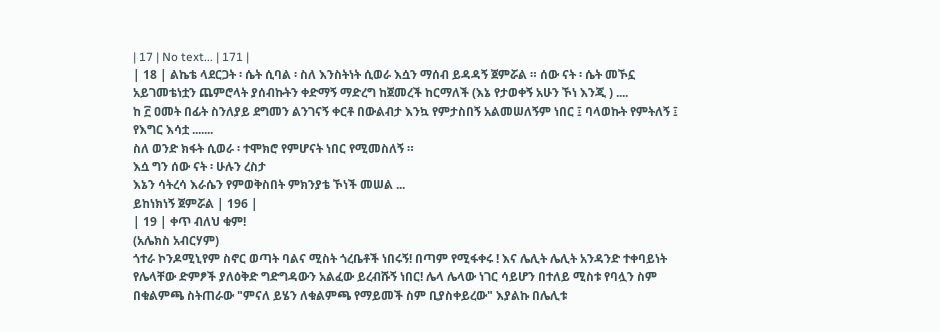| 17 | No text... | 171 |
| 18 | ልኬቴ ላደርጋት ፡ ሴት ሲባል ፡ ስለ እንስትነት ሲወራ እሷን ማሰብ ይዳዳኝ ጀምሯል ። ሰው ናት ፡ ሴት መኾኗ አይገመቴነቷን ጨምሮላት ያሰብኩትን ቀድማኝ ማድረግ ከጀመረች ከርማለች (እኔ የታወቀኝ አሁን ኾነ እንጂ ) ....
ከ ፫ ዐመት በፊት ስንለያይ ደግመን ልንገናኝ ቀርቶ በውልብታ እንኳ የምታስበኝ አልመሠለኝም ነበር ፤ ባላወኩት የምትለኝ ፤ የእግር እሳቷ .......
ስለ ወንድ ክፋት ሲወራ ፡ ተሞክሮ የምሆናት ነበር የሚመስለኝ ።
እሷ ግን ሰው ናት ፡ ሁሉን ረስታ
እኔን ሳትረሳ እራሴን የምወቅስበት ምክንያቴ ኾነች መሠል ...
ይከነክነኝ ጀምሯል | 196 |
| 19 | ቀጥ ብለህ ቁም!
(አሌክስ አብርሃም)
ጎተራ ኮንዶሚኒየም ስኖር ወጣት ባልና ሚስት ጎረቤቶች ነበሩኝ! በጣም የሚፋቀሩ ! እና ሌሊት ሌሊት አንዳንድ ተቀባይነት የሌላቸው ድምፆች ያለዕቅድ ግድግዳውን አልፈው ይረብሹኝ ነበር! ሌላ ሌላው ነገር ሳይሆን በተለይ ሚስቱ የባሏን ስም በቁልምጫ ስትጠራው "ምናለ ይሄን ለቁልምጫ የማይመች ስም ቢያስቀይረው" እያልኩ በሌሊቱ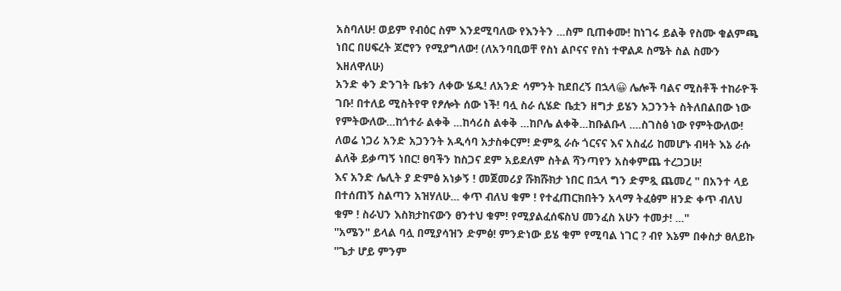አስባለሁ! ወይም የብዕር ስም እንደሚባለው የእንትን ...ስም ቢጠቀሙ! ከነገሩ ይልቅ የስሙ ቁልምጫ ነበር በሀፍረት ጆሮየን የሚያግለው! (ለአንባቢወቸ የስነ ልቦናና የስነ ተዋልዶ ስሜት ስል ስሙን እዘለዋለሁ)
አንድ ቀን ድንገት ቤቱን ለቀው ሄዱ! ለአንድ ሳምንት ከደበረኝ በኋላ😀 ሌሎች ባልና ሚስቶች ተከራዮች ገቡ! በተለይ ሚስትየዋ የፆሎት ሰው ነች! ባሏ ስራ ሲሄድ ቤቷን ዘግታ ይሄን አጋንንት ስትለበልበው ነው የምትውለው...ከጎተራ ልቀቅ ...ከሳሪስ ልቀቅ ...ከቦሌ ልቀቅ...ከቡልቡላ ....ስገስፅ ነው የምትውለው! ለወሬ ነጋሪ አንድ አጋንንት አዲሳባ አታስቀርም! ድምጿ ራሱ ጎርናና እና አስፈሪ ከመሆኑ ብዛት እኔ ራሱ ልለቅ ይቃጣኝ ነበር! ፀባችን ከስጋና ደም አይደለም ስትል ሻንጣየን አስቀምጨ ተረጋጋሁ!
እና አንድ ሌሊት ያ ድምፅ አነቃኝ ! መጀመሪያ ሹክሹክታ ነበር በኋላ ግን ድምጿ ጨመረ " በአንተ ላይ በተሰጠኝ ስልጣን አዝሃለሁ... ቀጥ ብለህ ቁም ! የተፈጠርክበትን አላማ ትፈፅም ዘንድ ቀጥ ብለህ ቁም ! ስራህን እስክታከናውን ፀንተህ ቁም! የሚያልፈሰፍስህ መንፈስ አሁን ተመታ! ..."
"አሜን" ይላል ባሏ በሚያሳዝን ድምፅ! ምንድነው ይሄ ቁም የሚባል ነገር ? ብየ እኔም በቀስታ ፀለይኩ "ጌታ ሆይ ምንም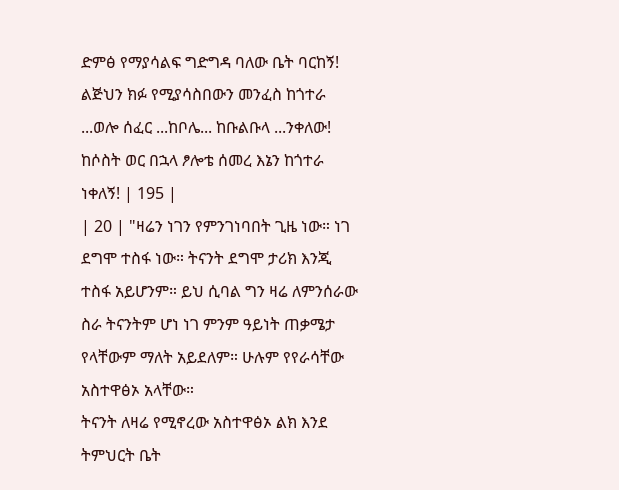ድምፅ የማያሳልፍ ግድግዳ ባለው ቤት ባርከኝ! ልጅህን ክፉ የሚያሳስበውን መንፈስ ከጎተራ ...ወሎ ሰፈር ...ከቦሌ... ከቡልቡላ ...ንቀለው! ከሶስት ወር በኋላ ፆሎቴ ሰመረ እኔን ከጎተራ ነቀለኝ! | 195 |
| 20 | "ዛሬን ነገን የምንገነባበት ጊዜ ነው። ነገ ደግሞ ተስፋ ነው። ትናንት ደግሞ ታሪክ እንጂ ተስፋ አይሆንም። ይህ ሲባል ግን ዛሬ ለምንሰራው ስራ ትናንትም ሆነ ነገ ምንም ዓይነት ጠቃሜታ የላቸውም ማለት አይደለም። ሁሉም የየራሳቸው አስተዋፅኦ አላቸው።
ትናንት ለዛሬ የሚኖረው አስተዋፅኦ ልክ እንደ ትምህርት ቤት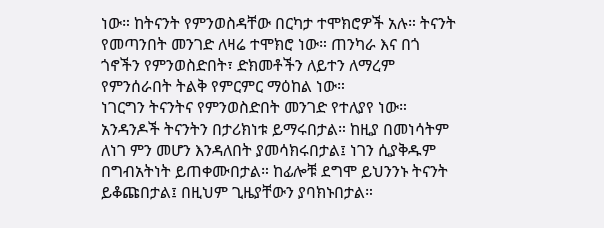ነው። ከትናንት የምንወስዳቸው በርካታ ተሞክሮዎች አሉ። ትናንት የመጣንበት መንገድ ለዛሬ ተሞክሮ ነው። ጠንካራ እና በጎ ጎኖችን የምንወስድበት፣ ድክመቶችን ለይተን ለማረም የምንሰራበት ትልቅ የምርምር ማዕከል ነው።
ነገርግን ትናንትና የምንወስድበት መንገድ የተለያየ ነው። አንዳንዶች ትናንትን በታሪክነቱ ይማሩበታል። ከዚያ በመነሳትም ለነገ ምን መሆን እንዳለበት ያመሳክሩበታል፤ ነገን ሲያቅዱም በግብአትነት ይጠቀሙበታል። ከፊሎቹ ደግሞ ይህንንኑ ትናንት ይቆጩበታል፤ በዚህም ጊዜያቸውን ያባክኑበታል።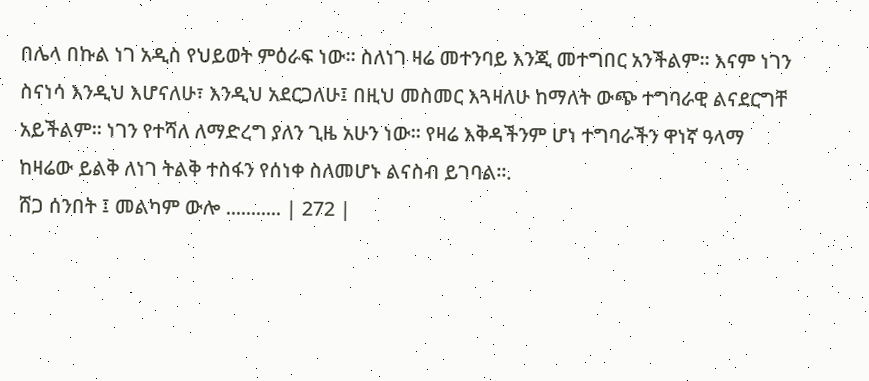በሌላ በኩል ነገ አዲስ የህይወት ምዕራፍ ነው። ስለነገ ዛሬ መተንባይ እንጂ መተግበር አንችልም። እናም ነገን ስናነሳ እንዲህ እሆናለሁ፣ እንዲህ አደርጋለሁ፤ በዚህ መስመር እጓዛለሁ ከማለት ውጭ ተግባራዊ ልናደርግቸ አይችልም። ነገን የተሻለ ለማድረግ ያለን ጊዜ አሁን ነው። የዛሬ እቅዳችንም ሆነ ተግባራችን ዋነኛ ዓላማ ከዛሬው ይልቅ ለነገ ትልቅ ተስፋን የሰነቀ ስለመሆኑ ልናስብ ይገባል።.
ሸጋ ሰንበት ፤ መልካም ውሎ ........... | 272 |